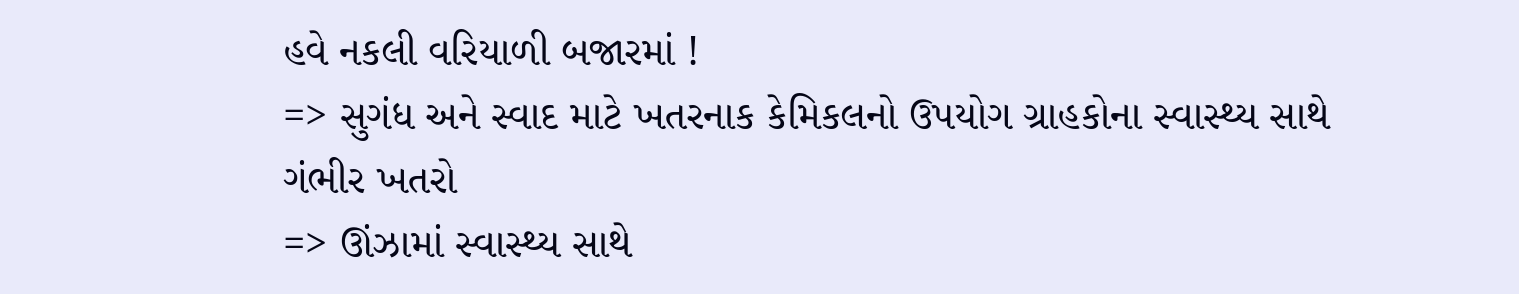હવે નકલી વરિયાળી બજારમાં !
=> સુગંધ અને સ્વાદ માટે ખતરનાક કેમિકલનો ઉપયોગ ગ્રાહકોના સ્વાસ્થ્ય સાથે ગંભીર ખતરો
=> ઊંઝામાં સ્વાસ્થ્ય સાથે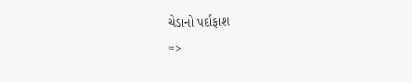ચેડાનો પર્દાફાશ
=>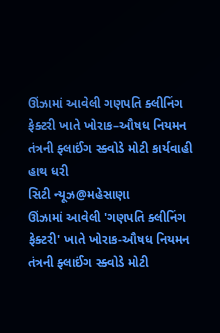ઊંઝામાં આવેલી ગણપતિ ક્લીનિંગ ફેક્ટરી ખાતે ખોરાક–ઔષધ નિયમન તંત્રની ફ્લાઈંગ સ્ક્વોડે મોટી કાર્યવાહી હાથ ધરી
સિટી ન્યૂઝ@મહેસાણા
ઊંઝામાં આવેલી 'ગણપતિ ક્લીનિંગ ફેક્ટરી' ખાતે ખોરાક-ઔષધ નિયમન તંત્રની ફ્લાઈંગ સ્ક્વોડે મોટી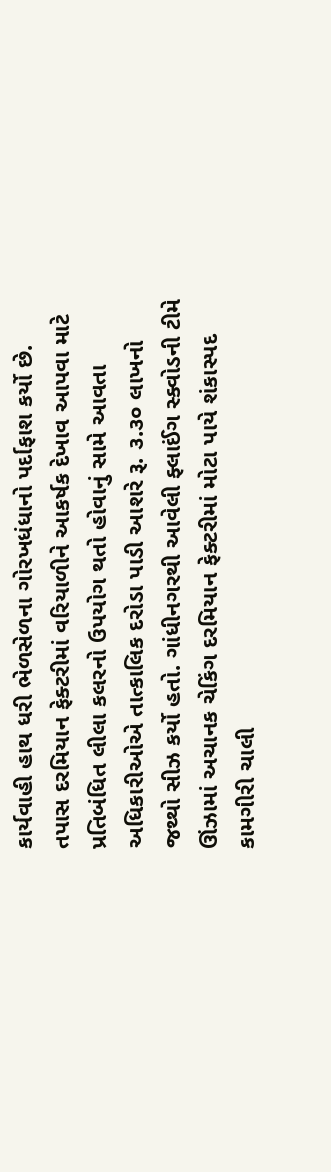કાર્યવાહી હાથ ધરી ભેળસેળના ગોરખધંધાનો પર્દાફાશ કર્યો છે. તપાસ દરમિયાન ફેક્ટરીમાં વરિયાળીને આકર્ષક દેખાવ આપવા માટે પ્રતિબંધિત લીલા કલરનો ઉપયોગ થતો હોવાનું સામે આવતા અધિકારીઓએ તાત્કાલિક દરોડા પાડી આશરે રૂ. ૩.૩૦ લાખનો જથ્થો સીઝ કર્યો હતો. ગાંધીનગરથી આવેલી ફ્લાઈંગ સ્ક્વોડની ટીમે ઊંઝામાં અચાનક ચેકિંગ દરમિયાન ફેક્ટરીમાં મોટા પાયે શંકાસ્પદ કામગીરી ચાલી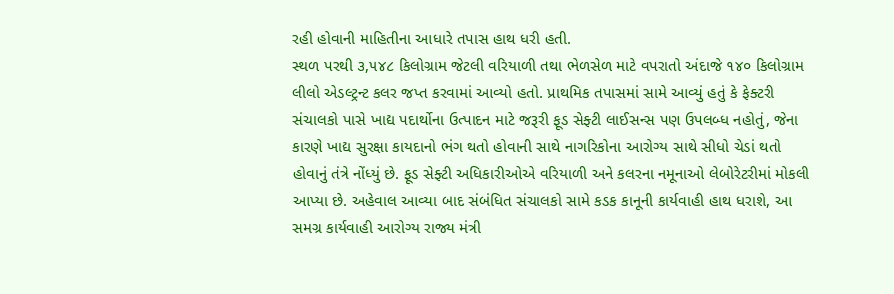રહી હોવાની માહિતીના આધારે તપાસ હાથ ધરી હતી.
સ્થળ પરથી ૩,૫૪૮ કિલોગ્રામ જેટલી વરિયાળી તથા ભેળસેળ માટે વપરાતો અંદાજે ૧૪૦ કિલોગ્રામ લીલો એડલ્ટ્રન્ટ કલર જપ્ત કરવામાં આવ્યો હતો. પ્રાથમિક તપાસમાં સામે આવ્યું હતું કે ફેક્ટરી સંચાલકો પાસે ખાદ્ય પદાર્થોના ઉત્પાદન માટે જરૂરી ફૂડ સેફ્ટી લાઈસન્સ પણ ઉપલબ્ધ નહોતું, જેના કારણે ખાદ્ય સુરક્ષા કાયદાનો ભંગ થતો હોવાની સાથે નાગરિકોના આરોગ્ય સાથે સીધો ચેડાં થતો હોવાનું તંત્રે નોંધ્યું છે. ફૂડ સેફ્ટી અધિકારીઓએ વરિયાળી અને કલરના નમૂનાઓ લેબોરેટરીમાં મોકલી આપ્યા છે. અહેવાલ આવ્યા બાદ સંબંધિત સંચાલકો સામે કડક કાનૂની કાર્યવાહી હાથ ધરાશે, આ સમગ્ર કાર્યવાહી આરોગ્ય રાજ્ય મંત્રી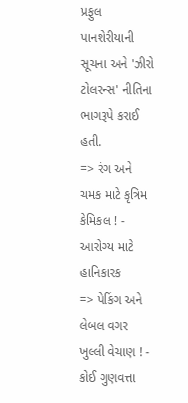પ્રફુલ પાનશેરીયાની સૂચના અને 'ઝીરો ટોલરન્સ' નીતિના ભાગરૂપે કરાઈ હતી.
=> રંગ અને ચમક માટે કૃત્રિમ કેમિકલ ! - આરોગ્ય માટે હાનિકારક
=> પેકિંગ અને લેબલ વગર ખુલ્લી વેચાણ ! - કોઈ ગુણવત્તા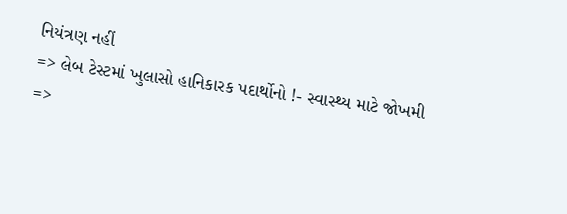નિયંત્રણ નહીં
=> લેબ ટેસ્ટમાં ખુલાસો હાનિકારક પદાર્થોનો !- સ્વાસ્થ્ય માટે જોખમી
=>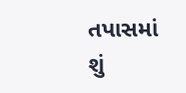તપાસમાં શું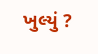ખુલ્યું ?